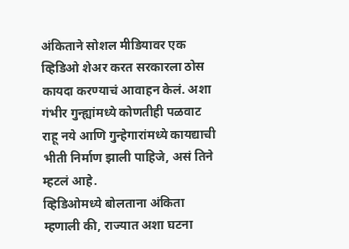अंकिताने सोशल मीडियावर एक व्हिडिओ शेअर करत सरकारला ठोस कायदा करण्याचं आवाहन केलं. अशा गंभीर गुन्ह्यांमध्ये कोणतीही पळवाट राहू नये आणि गुन्हेगारांमध्ये कायद्याची भीती निर्माण झाली पाहिजे, असं तिने म्हटलं आहे.
व्हिडिओमध्ये बोलताना अंकिता म्हणाली की, राज्यात अशा घटना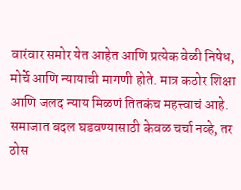वारंवार समोर येत आहेत आणि प्रत्येक वेळी निषेध, मोर्चे आणि न्यायाची मागणी होते. मात्र कठोर शिक्षा आणि जलद न्याय मिळणं तितकंच महत्त्वाचं आहे. समाजात बदल घडवण्यासाठी केवळ चर्चा नव्हे, तर ठोस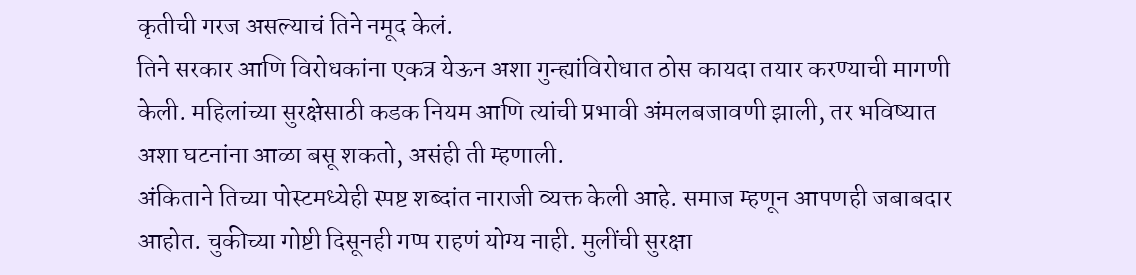कृतीची गरज असल्याचं तिने नमूद केलं.
तिने सरकार आणि विरोधकांना एकत्र येऊन अशा गुन्ह्यांविरोधात ठोस कायदा तयार करण्याची मागणी केली. महिलांच्या सुरक्षेसाठी कडक नियम आणि त्यांची प्रभावी अंमलबजावणी झाली, तर भविष्यात अशा घटनांना आळा बसू शकतो, असंही ती म्हणाली.
अंकिताने तिच्या पोस्टमध्येही स्पष्ट शब्दांत नाराजी व्यक्त केली आहे. समाज म्हणून आपणही जबाबदार आहोत. चुकीच्या गोष्टी दिसूनही गप्प राहणं योग्य नाही. मुलींची सुरक्षा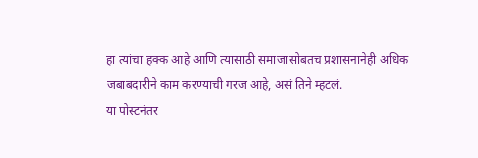हा त्यांचा हक्क आहे आणि त्यासाठी समाजासोबतच प्रशासनानेही अधिक जबाबदारीने काम करण्याची गरज आहे, असं तिने म्हटलं.
या पोस्टनंतर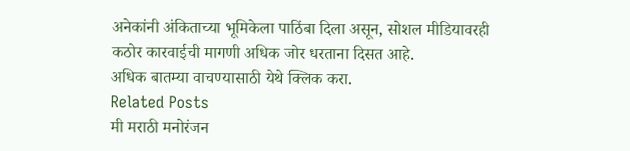अनेकांनी अंकिताच्या भूमिकेला पाठिंबा दिला असून, सोशल मीडियावरही कठोर कारवाईची मागणी अधिक जोर धरताना दिसत आहे.
अधिक बातम्या वाचण्यासाठी येथे क्लिक करा.
Related Posts
मी मराठी मनोरंजन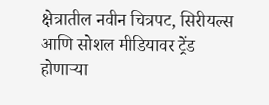क्षेत्रातील नवीन चित्रपट, सिरीयल्स आणि सोशल मीडियावर ट्रेंड होणाऱ्या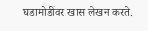घडामोडींवर खास लेखन करते.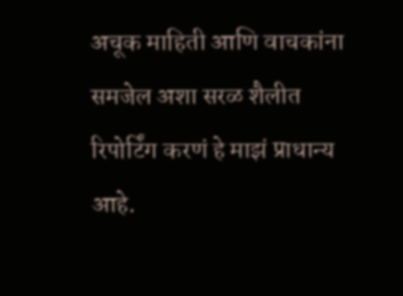अचूक माहिती आणि वाचकांना समजेल अशा सरळ शैलीत रिपोर्टिंग करणं हे माझं प्राधान्य आहे.